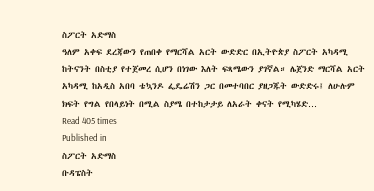ስፖርት አድማስ
ዓለም አቀፍ ደረጃውን የጠበቀ የማርሻል አርት ውድድር በኢትዮጵያ ስፖርት አካዳሚ ከትናንት በስቲያ የተጀመረ ሲሆን በነገው እለት ፍጻሜውን ያገኛል። ሌጀንድ ማርሻል አርት አካዳሚ ከአዲስ አበባ ቴኳንዶ ፌዴሬሽን ጋር በመተባበር ያዘጋጁት ውድድሩ፤ ለሁሉም ክፍት የግል የበላይነት በሚል ስያሜ በተከታታይ ለአራት ቀናት የሚካሄድ…
Read 405 times
Published in
ስፖርት አድማስ
ቡዳፔስት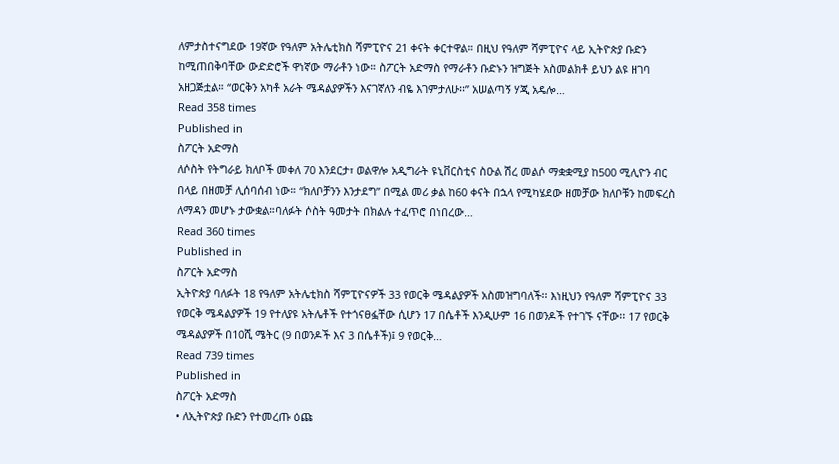ለምታስተናግደው 19ኛው የዓለም አትሌቲክስ ሻምፒዮና 21 ቀናት ቀርተዋል። በዚህ የዓለም ሻምፒዮና ላይ ኢትዮጵያ ቡድን ከሚጠበቅባቸው ውድድሮች ዋነኛው ማራቶን ነው። ስፖርት አድማስ የማራቶን ቡድኑን ዝግጅት አስመልክቶ ይህን ልዩ ዘገባ አዘጋጅቷል። “ወርቅን አካቶ አራት ሜዳልያዎችን እናገኛለን ብዬ እገምታለሁ፡፡” አሠልጣኝ ሃጂ አዴሎ…
Read 358 times
Published in
ስፖርት አድማስ
ለሶስት የትግራይ ክለቦች መቀለ 70 እንደርታ፣ ወልዋሎ አዲግራት ዩኒቨርስቲና ስዑል ሽረ መልሶ ማቋቋሚያ ከ500 ሚሊዮን ብር በላይ በዘመቻ ሊሰባሰብ ነው። “ክለቦቻንን እንታደግ” በሚል መሪ ቃል ከ60 ቀናት በኋላ የሚካሄደው ዘመቻው ክለቦቹን ከመፍረስ ለማዳን መሆኑ ታውቋል።ባለፉት ሶስት ዓመታት በክልሉ ተፈጥሮ በነበረው…
Read 360 times
Published in
ስፖርት አድማስ
ኢትዮጵያ ባለፉት 18 የዓለም አትሌቲክስ ሻምፒዮናዎች 33 የወርቅ ሜዳልያዎች አስመዝግባለች፡፡ እነዚህን የዓለም ሻምፒዮና 33 የወርቅ ሜዳልያዎች 19 የተለያዩ አትሌቶች የተጎናፀፏቸው ሲሆን 17 በሴቶች እንዲሁም 16 በወንዶች የተገኙ ናቸው፡፡ 17 የወርቅ ሜዳልያዎች በ10ሺ ሜትር (9 በወንዶች እና 3 በሴቶች)፤ 9 የወርቅ…
Read 739 times
Published in
ስፖርት አድማስ
• ለኢትዮጵያ ቡድን የተመረጡ ዕጩ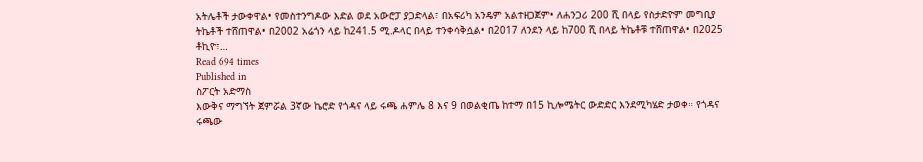አትሌቶች ታውቀዋል• የመስተንግዶው እድል ወደ አውሮፓ ያጋድላል፣ በአፍሪካ አንዴም አልተዘጋጀም• ለሐንጋሪ 200 ሺ በላይ የስታድዮም መግቢያ ትኬቶች ተሸጠዋል• በ2002 አሬጎን ላይ ከ241.5 ሚ.ዶላር በላይ ተንቀሳቅሷል• በ2017 ለንደን ላይ ከ700 ሺ በላይ ትኬቶቹ ተሸጠዋል• በ2025 ቶኪዮ፣…
Read 694 times
Published in
ስፖርት አድማስ
እውቅና ማግኘት ጀምሯል 3ኛው ኬሮድ የጎዳና ላይ ሩጫ ሐምሌ 8 እና 9 በወልቂጤ ከተማ በ15 ኪሎሜትር ውድድር እንደሚካሄድ ታወቀ። የጎዳና ሩጫው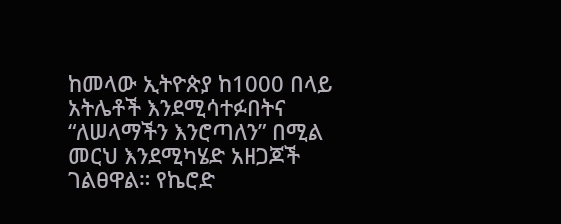ከመላው ኢትዮጵያ ከ1000 በላይ አትሌቶች እንደሚሳተፉበትና “ለሠላማችን እንሮጣለን” በሚል መርህ እንደሚካሄድ አዘጋጆች ገልፀዋል። የኬሮድ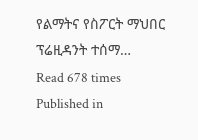የልማትና የስፖርት ማህበር ፕሬዚዳንት ተሰማ…
Read 678 times
Published in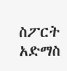ስፖርት አድማስ